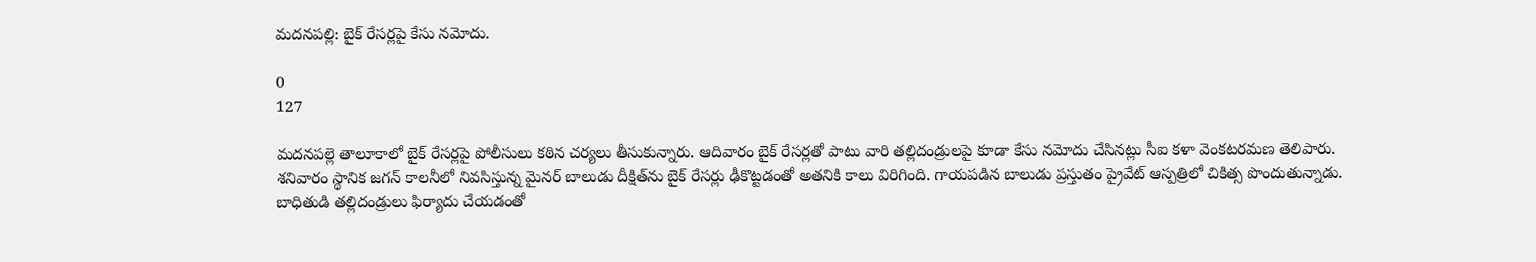మదనపల్లి: బైక్ రేసర్లపై కేసు నమోదు.

0
127

మదనపల్లె తాలూకాలో బైక్ రేసర్లపై పోలీసులు కఠిన చర్యలు తీసుకున్నారు. ఆదివారం బైక్ రేసర్లతో పాటు వారి తల్లిదండ్రులపై కూడా కేసు నమోదు చేసినట్లు సీఐ కళా వెంకటరమణ తెలిపారు. శనివారం స్థానిక జగన్ కాలనీలో నివసిస్తున్న మైనర్ బాలుడు దీక్షిత్‌ను బైక్ రేసర్లు ఢీకొట్టడంతో అతనికి కాలు విరిగింది. గాయపడిన బాలుడు ప్రస్తుతం ప్రైవేట్ ఆస్పత్రిలో చికిత్స పొందుతున్నాడు. బాధితుడి తల్లిదండ్రులు ఫిర్యాదు చేయడంతో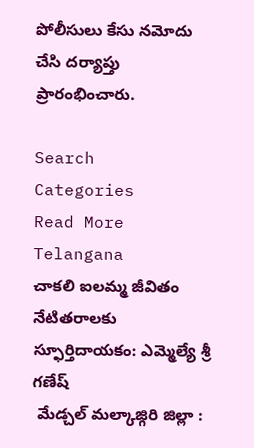పోలీసులు కేసు నమోదు చేసి దర్యాప్తు ప్రారంభించారు.

Search
Categories
Read More
Telangana
చాకలి ఐలమ్మ జీవితం నేటితరాలకు స్ఫూర్తిదాయకం: ఎమ్మెల్యే శ్రీ గణేష్
 మేడ్చల్ మల్కాజ్గిరి జిల్లా :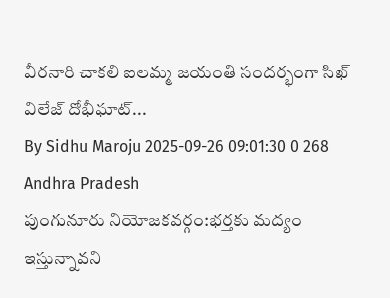వీరనారి చాకలి ఐలమ్మ జయంతి సందర్భంగా సిఖ్ విలేజ్ దోభీఘాట్...
By Sidhu Maroju 2025-09-26 09:01:30 0 268
Andhra Pradesh
పుంగునూరు నియోజకవర్గం:భర్తకు మద్యం ఇస్తున్నావని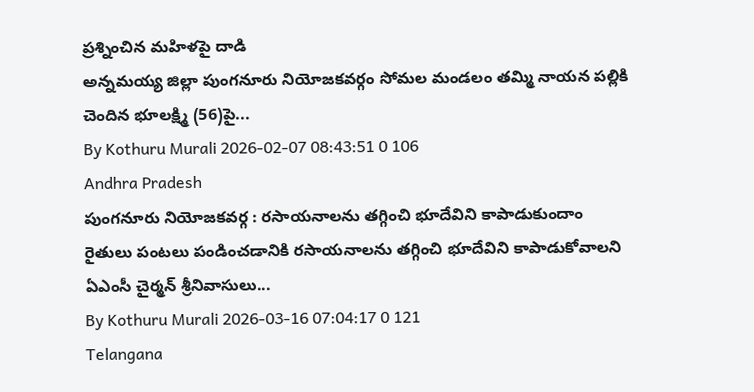ప్రశ్నించిన మహిళపై దాడి
అన్నమయ్య జిల్లా పుంగనూరు నియోజకవర్గం సోమల మండలం తమ్మి నాయన పల్లికి చెందిన భూలక్ష్మి (56)పై...
By Kothuru Murali 2026-02-07 08:43:51 0 106
Andhra Pradesh
పుంగనూరు నియోజకవర్గ : రసాయనాలను తగ్గించి భూదేవిని కాపాడుకుందాం
రైతులు పంటలు పండించడానికి రసాయనాలను తగ్గించి భూదేవిని కాపాడుకోవాలని ఏఎంసీ చైర్మన్ శ్రీనివాసులు...
By Kothuru Murali 2026-03-16 07:04:17 0 121
Telangana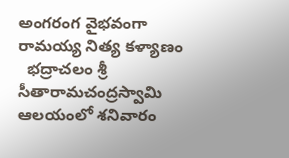అంగరంగ వైభవంగా రామయ్య నిత్య కళ్యాణం
  భద్రాచలం శ్రీ సీతారామచంద్రస్వామి ఆలయంలో శనివారం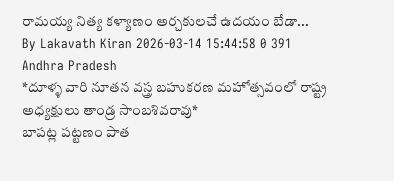రామయ్య నిత్య కళ్యాణం అర్చకులచే ఉదయం బేడా...
By Lakavath Kiran 2026-03-14 15:44:58 0 391
Andhra Pradesh
*దూళ్ళ వారి నూతన వస్త్ర బహుకరణ మహోత్సవంలో రాష్ట్ర అధ్యక్షులు తాండ్ర సాంబశివరావు*
బాపట్ల పట్టణం పాత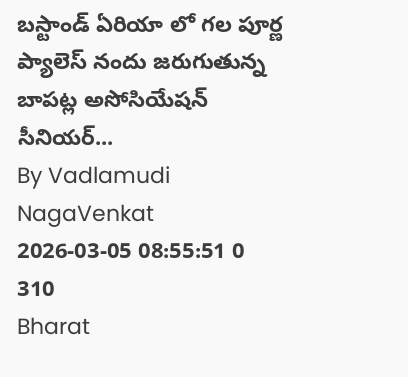బస్టాండ్ ఏరియా లో గల పూర్ణ ప్యాలెస్ నందు జరుగుతున్న బాపట్ల అసోసియేషన్ సీనియర్...
By Vadlamudi NagaVenkat 2026-03-05 08:55:51 0 310
Bharat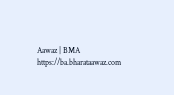Aawaz | BMA https://ba.bharataawaz.com